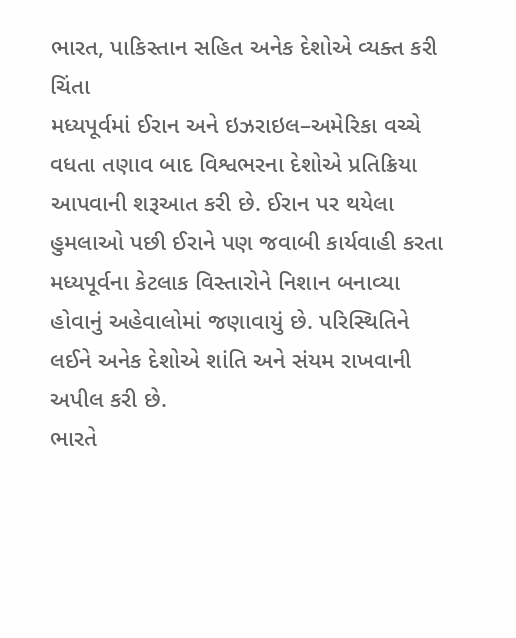ભારત, પાકિસ્તાન સહિત અનેક દેશોએ વ્યક્ત કરી ચિંતા
મધ્યપૂર્વમાં ઈરાન અને ઇઝરાઇલ–અમેરિકા વચ્ચે વધતા તણાવ બાદ વિશ્વભરના દેશોએ પ્રતિક્રિયા આપવાની શરૂઆત કરી છે. ઈરાન પર થયેલા હુમલાઓ પછી ઈરાને પણ જવાબી કાર્યવાહી કરતા મધ્યપૂર્વના કેટલાક વિસ્તારોને નિશાન બનાવ્યા હોવાનું અહેવાલોમાં જણાવાયું છે. પરિસ્થિતિને લઈને અનેક દેશોએ શાંતિ અને સંયમ રાખવાની અપીલ કરી છે.
ભારતે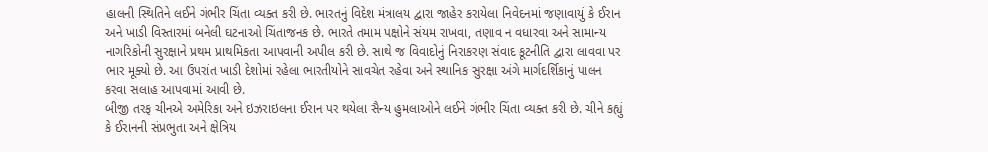હાલની સ્થિતિને લઈને ગંભીર ચિંતા વ્યક્ત કરી છે. ભારતનું વિદેશ મંત્રાલય દ્વારા જાહેર કરાયેલા નિવેદનમાં જણાવાયું કે ઈરાન અને ખાડી વિસ્તારમાં બનેલી ઘટનાઓ ચિંતાજનક છે. ભારતે તમામ પક્ષોને સંયમ રાખવા, તણાવ ન વધારવા અને સામાન્ય નાગરિકોની સુરક્ષાને પ્રથમ પ્રાથમિકતા આપવાની અપીલ કરી છે. સાથે જ વિવાદોનું નિરાકરણ સંવાદ કૂટનીતિ દ્વારા લાવવા પર ભાર મૂક્યો છે. આ ઉપરાંત ખાડી દેશોમાં રહેલા ભારતીયોને સાવચેત રહેવા અને સ્થાનિક સુરક્ષા અંગે માર્ગદર્શિકાનું પાલન કરવા સલાહ આપવામાં આવી છે.
બીજી તરફ ચીનએ અમેરિકા અને ઇઝરાઇલના ઈરાન પર થયેલા સૈન્ય હુમલાઓને લઈને ગંભીર ચિંતા વ્યક્ત કરી છે. ચીને કહ્યું કે ઈરાનની સંપ્રભુતા અને ક્ષેત્રિય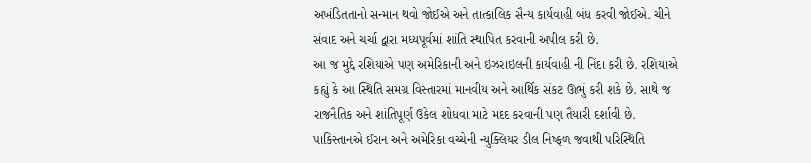અખંડિતતાનો સન્માન થવો જોઈએ અને તાત્કાલિક સૈન્ય કાર્યવાહી બંધ કરવી જોઈએ. ચીને સંવાદ અને ચર્ચા દ્વારા મધ્યપૂર્વમાં શાંતિ સ્થાપિત કરવાની અપીલ કરી છે.
આ જ મુદ્દે રશિયાએ પણ અમેરિકાની અને ઇઝરાઇલની કાર્યવાહી ની નિંદા કરી છે. રશિયાએ કહ્યું કે આ સ્થિતિ સમગ્ર વિસ્તારમાં માનવીય અને આર્થિક સંકટ ઊભું કરી શકે છે. સાથે જ રાજનૈતિક અને શાંતિપૂર્ણ ઉકેલ શોધવા માટે મદદ કરવાની પણ તૈયારી દર્શાવી છે.
પાકિસ્તાનએ ઈરાન અને અમેરિકા વચ્ચેની ન્યુક્લિયર ડીલ નિષ્ફળ જવાથી પરિસ્થિતિ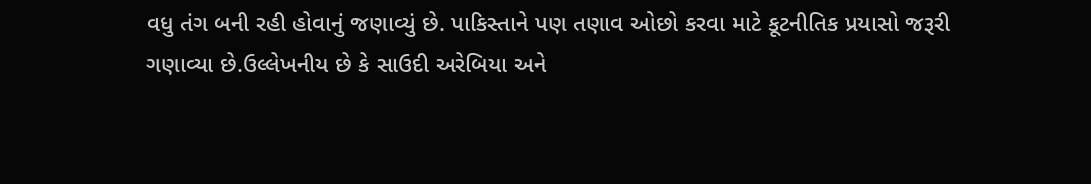વધુ તંગ બની રહી હોવાનું જણાવ્યું છે. પાકિસ્તાને પણ તણાવ ઓછો કરવા માટે કૂટનીતિક પ્રયાસો જરૂરી ગણાવ્યા છે.ઉલ્લેખનીય છે કે સાઉદી અરેબિયા અને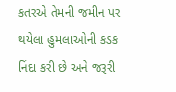કતરએ તેમની જમીન પર થયેલા હુમલાઓની કડક નિંદા કરી છે અને જરૂરી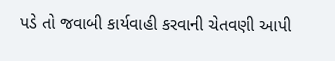પડે તો જવાબી કાર્યવાહી કરવાની ચેતવણી આપી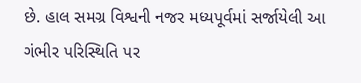છે. હાલ સમગ્ર વિશ્વની નજર મધ્યપૂર્વમાં સર્જાયેલી આ ગંભીર પરિસ્થિતિ પર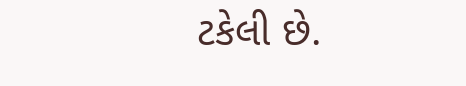ટકેલી છે.